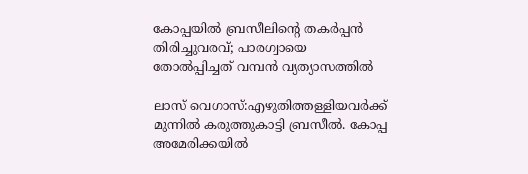കോപ്പയിൽ ബ്രസീലിന്റെ തകര്‍പ്പന്‍ തിരിച്ചുവരവ്‌; പാരഗ്വായെ തോല്‍പ്പിച്ചത് വമ്പന്‍ വ്യത്യാസത്തില്‍

ലാസ് വെഗാസ്:എഴുതിത്തള്ളിയവര്‍ക്ക് മുന്നില്‍ കരുത്തുകാട്ടി ബ്രസീല്‍. കോപ്പ അമേരിക്കയിൽ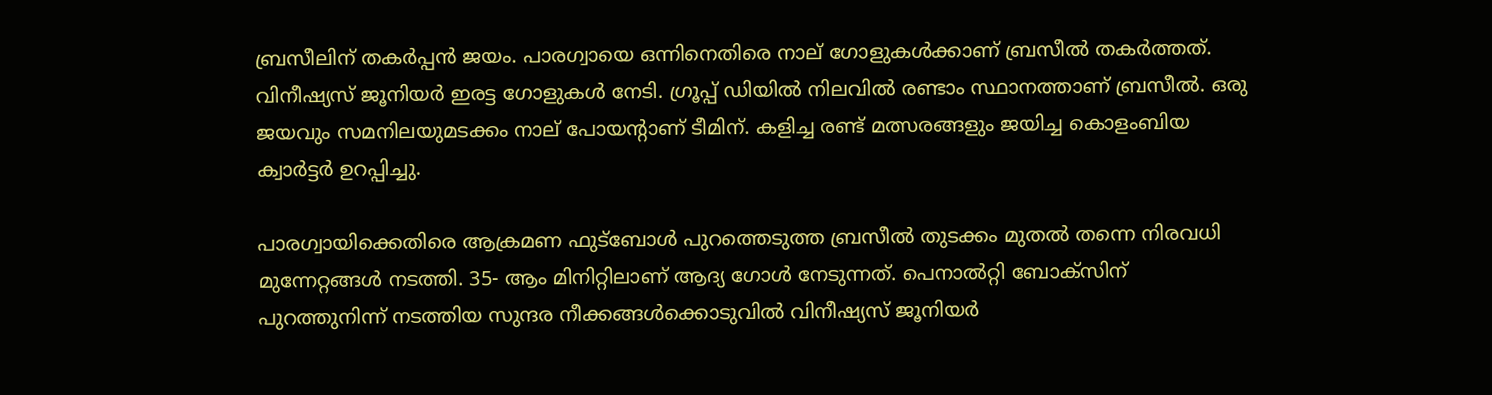ബ്രസീലിന് തകർപ്പൻ ജയം. പാരഗ്വായെ ഒന്നിനെതിരെ നാല് ഗോളുകൾക്കാണ് ബ്രസീൽ തകർത്തത്. വിനീഷ്യസ് ജൂനിയർ ഇരട്ട ഗോളുകൾ നേടി. ഗ്രൂപ്പ് ഡിയിൽ നിലവിൽ രണ്ടാം സ്ഥാനത്താണ് ബ്രസീൽ. ഒരു ജയവും സമനിലയുമടക്കം നാല് പോയന്റാണ് ടീമിന്. കളിച്ച രണ്ട് മത്സരങ്ങളും ജയിച്ച കൊളംബിയ ക്വാർട്ടർ ഉറപ്പിച്ചു.

പാരഗ്വായിക്കെതിരെ ആക്രമണ ഫുട്ബോൾ പുറത്തെടുത്ത ബ്രസീൽ തുടക്കം മുതൽ തന്നെ നിരവധി മുന്നേറ്റങ്ങൾ നടത്തി. 35- ആം മിനിറ്റിലാണ് ആദ്യ ഗോൾ നേടുന്നത്. പെനാൽറ്റി ബോക്സിന് പുറത്തുനിന്ന് നടത്തിയ സുന്ദര നീക്കങ്ങൾക്കൊടുവിൽ വിനീഷ്യസ് ജൂനിയർ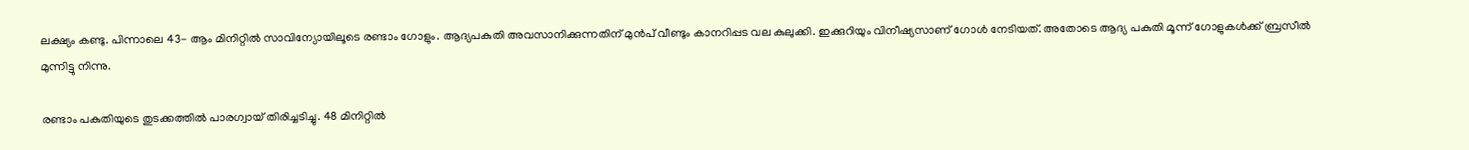ലക്ഷ്യം കണ്ടു. പിന്നാലെ 43- ആം മിനിറ്റിൽ സാവിന്യോയിലൂടെ രണ്ടാം ഗോളും. ആദ്യപകുതി അവസാനിക്കുന്നതിന് മുൻപ് വീണ്ടും കാനറിപ്പട വല കുലുക്കി. ഇക്കുറിയും വിനീഷ്യസാണ് ഗോൾ നേടിയത്. അതോടെ ആദ്യ പകുതി മൂന്ന് ഗോളുകൾക്ക് ബ്രസീൽ മുന്നിട്ടു നിന്നു.

രണ്ടാം പകുതിയുടെ തുടക്കത്തിൽ പാരഗ്വായ് തിരിച്ചടിച്ചു. 48 മിനിറ്റിൽ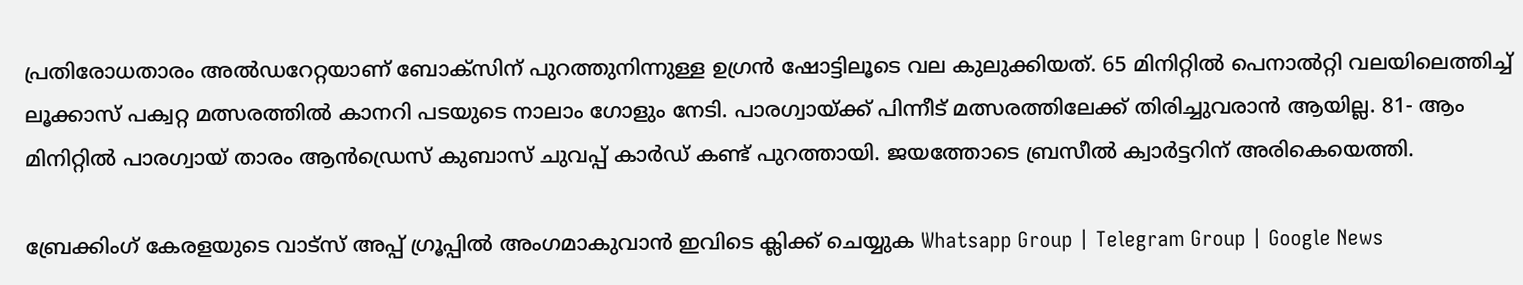പ്രതിരോധതാരം അൽഡറേറ്റയാണ് ബോക്സിന് പുറത്തുനിന്നുള്ള ഉഗ്രൻ ഷോട്ടിലൂടെ വല കുലുക്കിയത്. 65 മിനിറ്റിൽ പെനാൽറ്റി വലയിലെത്തിച്ച് ലൂക്കാസ് പക്വറ്റ മത്സരത്തിൽ കാനറി പടയുടെ നാലാം ഗോളും നേടി. പാരഗ്വായ്ക്ക് പിന്നീട് മത്സരത്തിലേക്ക് തിരിച്ചുവരാൻ ആയില്ല. 81- ആം മിനിറ്റിൽ പാരഗ്വായ് താരം ആൻഡ്രെസ് കുബാസ് ചുവപ്പ് കാർഡ് കണ്ട് പുറത്തായി. ജയത്തോടെ ബ്രസീൽ ക്വാർട്ടറിന് അരികെയെത്തി.

ബ്രേക്കിംഗ് കേരളയുടെ വാട്സ് അപ്പ് ഗ്രൂപ്പിൽ അംഗമാകുവാൻ ഇവിടെ ക്ലിക്ക് ചെയ്യുക Whatsapp Group | Telegram Group | Google News